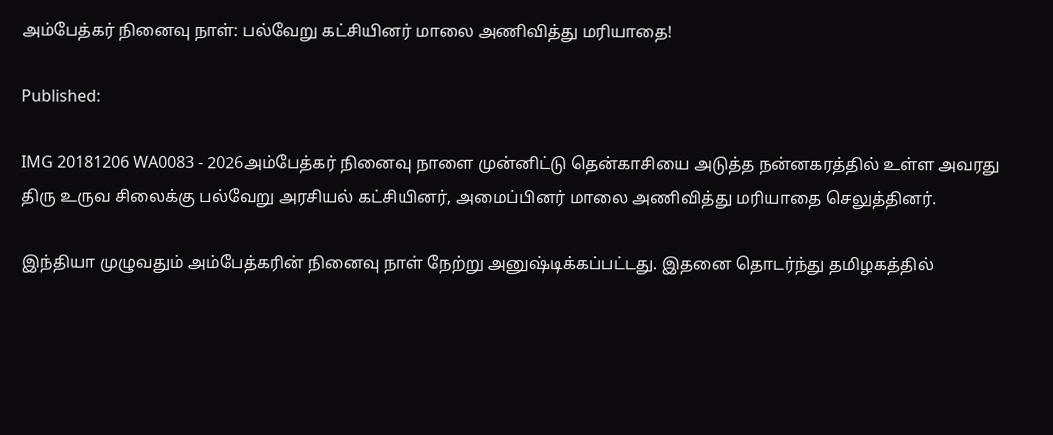அம்பேத்கர் நினைவு நாள்: பல்வேறு கட்சியினர் மாலை அணிவித்து மரியாதை!

Published:

IMG 20181206 WA0083 - 2026அம்பேத்கர் நினைவு நாளை முன்னிட்டு தென்காசியை அடுத்த நன்னகரத்தில் உள்ள அவரது திரு உருவ சிலைக்கு பல்வேறு அரசியல் கட்சியினர், அமைப்பினர் மாலை அணிவித்து மரியாதை செலுத்தினர்.

இந்தியா முழுவதும் அம்பேத்கரின் நினைவு நாள் நேற்று அனுஷ்டிக்கப்பட்டது. இதனை தொடர்ந்து தமிழகத்தில்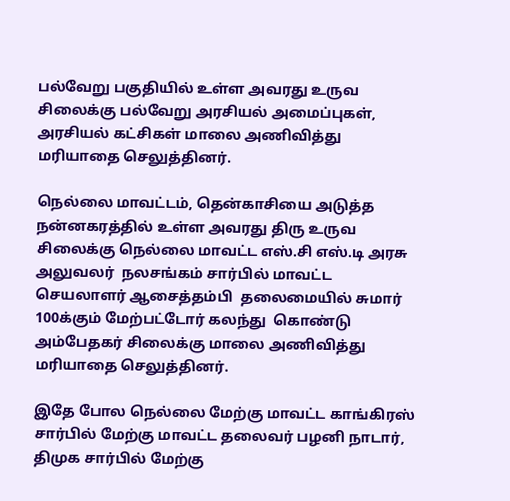பல்வேறு பகுதியில் உள்ள அவரது உருவ சிலைக்கு பல்வேறு அரசியல் அமைப்புகள், அரசியல் கட்சிகள் மாலை அணிவித்து மரியாதை செலுத்தினர்.

நெல்லை மாவட்டம், தென்காசியை அடுத்த நன்னகரத்தில் உள்ள அவரது திரு உருவ சிலைக்கு நெல்லை மாவட்ட எஸ்.சி எஸ்.டி அரசு அலுவலர்  நலசங்கம் சார்பில் மாவட்ட செயலாளர் ஆசைத்தம்பி  தலைமையில் சுமார்  100க்கும் மேற்பட்டோர் கலந்து  கொண்டு அம்பேதகர் சிலைக்கு மாலை அணிவித்து மரியாதை செலுத்தினர்.

இதே போல நெல்லை மேற்கு மாவட்ட காங்கிரஸ் சார்பில் மேற்கு மாவட்ட தலைவர் பழனி நாடார், திமுக சார்பில் மேற்கு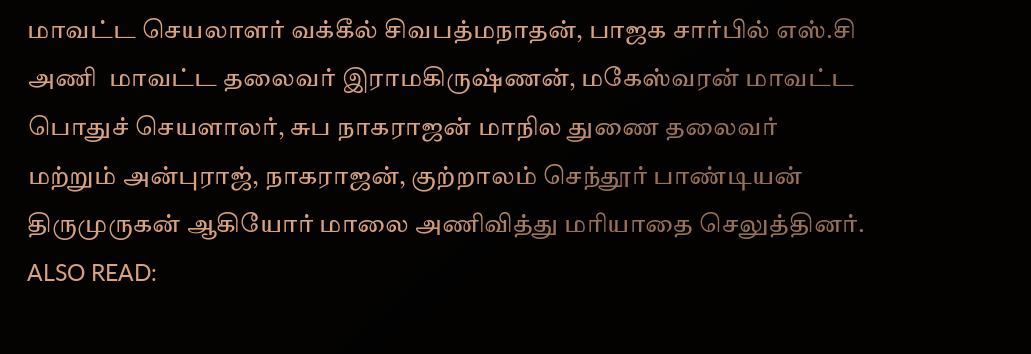மாவட்ட செயலாளர் வக்கீல் சிவபத்மநாதன், பாஜக சார்பில் எஸ்.சி அணி  மாவட்ட தலைவர் இராமகிருஷ்ணன், மகேஸ்வரன் மாவட்ட பொதுச் செயளாலர், சுப நாகராஜன் மாநில துணை தலைவர்
மற்றும் அன்புராஜ், நாகராஜன், குற்றாலம் செந்தூர் பாண்டியன்  திருமுருகன் ஆகியோர் மாலை அணிவித்து மரியாதை செலுத்தினர்.
ALSO READ: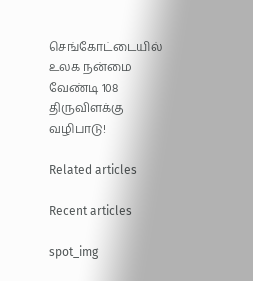செங்கோட்டையில் உலக நன்மை வேண்டி 108 திருவிளக்கு வழிபாடு!

Related articles

Recent articles

spot_img